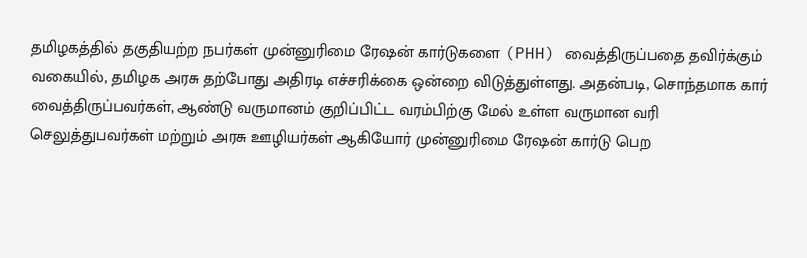தமிழகத்தில் தகுதியற்ற நபர்கள் முன்னுரிமை ரேஷன் கார்டுகளை (PHH) வைத்திருப்பதை தவிர்க்கும் வகையில், தமிழக அரசு தற்போது அதிரடி எச்சரிக்கை ஒன்றை விடுத்துள்ளது. அதன்படி, சொந்தமாக கார் வைத்திருப்பவர்கள், ஆண்டு வருமானம் குறிப்பிட்ட வரம்பிற்கு மேல் உள்ள வருமான வரி செலுத்துபவர்கள் மற்றும் அரசு ஊழியர்கள் ஆகியோர் முன்னுரிமை ரேஷன் கார்டு பெற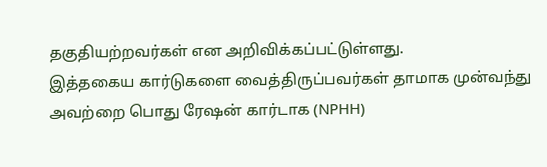தகுதியற்றவர்கள் என அறிவிக்கப்பட்டுள்ளது.
இத்தகைய கார்டுகளை வைத்திருப்பவர்கள் தாமாக முன்வந்து அவற்றை பொது ரேஷன் கார்டாக (NPHH)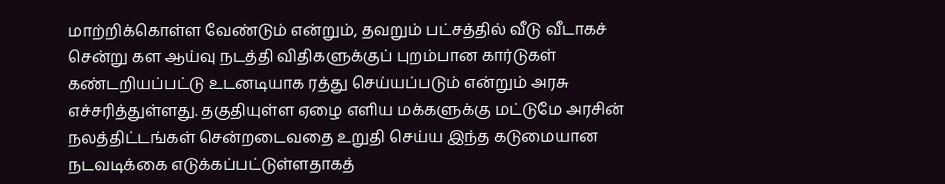மாற்றிக்கொள்ள வேண்டும் என்றும், தவறும் பட்சத்தில் வீடு வீடாகச் சென்று கள ஆய்வு நடத்தி விதிகளுக்குப் புறம்பான கார்டுகள் கண்டறியப்பட்டு உடனடியாக ரத்து செய்யப்படும் என்றும் அரசு எச்சரித்துள்ளது. தகுதியுள்ள ஏழை எளிய மக்களுக்கு மட்டுமே அரசின் நலத்திட்டங்கள் சென்றடைவதை உறுதி செய்ய இந்த கடுமையான நடவடிக்கை எடுக்கப்பட்டுள்ளதாகத்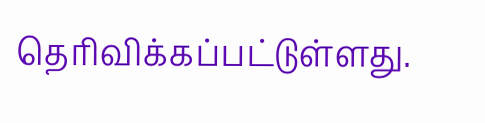தெரிவிக்கப்பட்டுள்ளது.